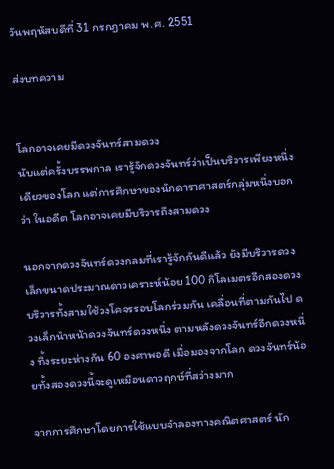วันพฤหัสบดีที่ 31 กรกฎาคม พ.ศ. 2551

ส่งบทความ


โลกอาจเคยมีดวงจันทร์สามดวง
นับแต่ครั้งบรรพกาล เรารู้จักดวงจันทร์ว่าเป็นบริวารเพียงหนึ่งเดียวของโลก แต่การศึกษาของนักดาราศาสตร์กลุ่มหนึ่งบอกว่า ในอดีต โลกอาจเคยมีบริวารถึงสามดวง

นอกจากดวงจันทร์ดวงกลมที่เรารู้จักกันดีแล้ว ยังมีบริวารดวงเล็กขนาดประมาณดาวเคราะห์น้อย 100 กิโลเมตรอีกสองดวง บริวารทั้งสามใช้วงโคจรรอบโลกร่วมกัน เคลื่อนที่ตามกันไป ดวงเล็กนำหน้าดวงจันทร์ดวงหนึ่ง ตามหลังดวงจันทร์อีกดวงหนึ่ง ทิ้งระยะห่างกัน 60 องศาพอดี เมื่อมองจากโลก ดวงจันทร์น้อยทั้งสองดวงนี้จะดูเหมือนดาวฤกษ์ที่สว่างมาก

จากการศึกษาโดยการใช้แบบจำลองทางคณิตศาสตร์ นัก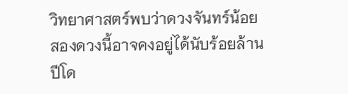วิทยาศาสตร์พบว่าดวงจันทร์น้อยสองดวงนี้อาจคงอยู่ได้นับร้อยล้านปีโด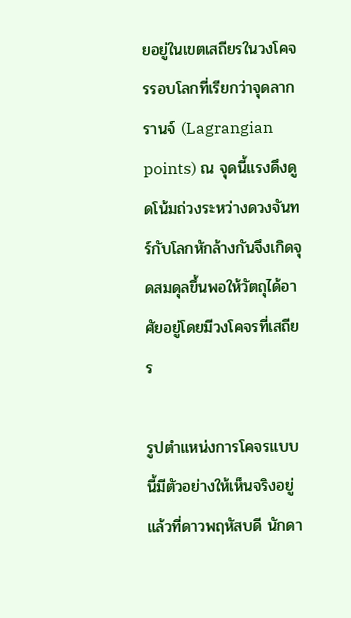ยอยู่ในเขตเสถียรในวงโคจรรอบโลกที่เรียกว่าจุดลากรานจ์ (Lagrangian points) ณ จุดนี้แรงดึงดูดโน้มถ่วงระหว่างดวงจันทร์กับโลกหักล้างกันจึงเกิดจุดสมดุลขึ้นพอให้วัตถุได้อาศัยอยู่โดยมีวงโคจรที่เสถียร

รูปตำแหน่งการโคจรแบบนี้มีตัวอย่างให้เห็นจริงอยู่แล้วที่ดาวพฤหัสบดี นักดา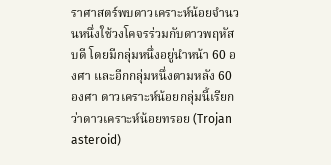ราศาสตร์พบดาวเคราะห์น้อยจำนวนหนึ่งใช้วงโคจรร่วมกับดาวพฤหัสบดี โดยมีกลุ่มหนึ่งอยู่นำหน้า 60 องศา และอีกกลุ่มหนึ่งตามหลัง 60 องศา ดาวเคราะห์น้อยกลุ่มนี้เรียกว่าดาวเคราะห์น้อยทรอย (Trojan asteroid)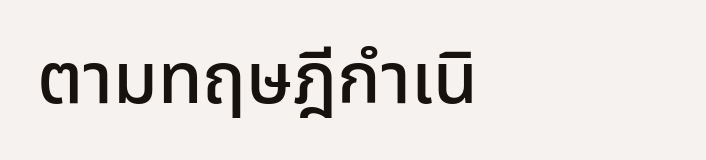ตามทฤษฎีกำเนิ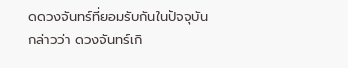ดดวงจันทร์ที่ยอมรับกันในปัจจุบัน กล่าวว่า ดวงจันทร์เกิ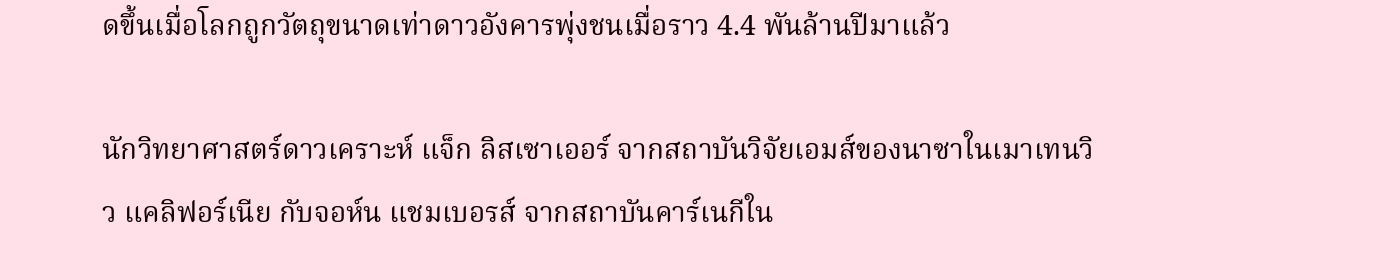ดขึ้นเมื่อโลกถูกวัตถุขนาดเท่าดาวอังคารพุ่งชนเมื่อราว 4.4 พันล้านปีมาแล้ว

นักวิทยาศาสตร์ดาวเคราะห์ แจ็ก ลิสเซาเออร์ จากสถาบันวิจัยเอมส์ของนาซาในเมาเทนวิว แคลิฟอร์เนีย กับจอห์น แชมเบอรส์ จากสถาบันคาร์เนกีใน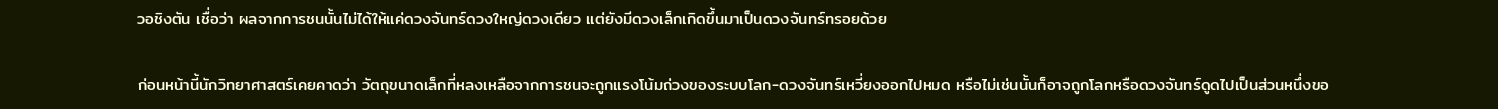วอชิงตัน เชื่อว่า ผลจากการชนนั้นไม่ได้ให้แค่ดวงจันทร์ดวงใหญ่ดวงเดียว แต่ยังมีดวงเล็กเกิดขึ้นมาเป็นดวงจันทร์ทรอยด้วย

ก่อนหน้านี้นักวิทยาศาสตร์เคยคาดว่า วัตถุขนาดเล็กที่หลงเหลือจากการชนจะถูกแรงโน้มถ่วงของระบบโลก-ดวงจันทร์เหวี่ยงออกไปหมด หรือไม่เช่นนั้นก็อาจถูกโลกหรือดวงจันทร์ดูดไปเป็นส่วนหนึ่งขอ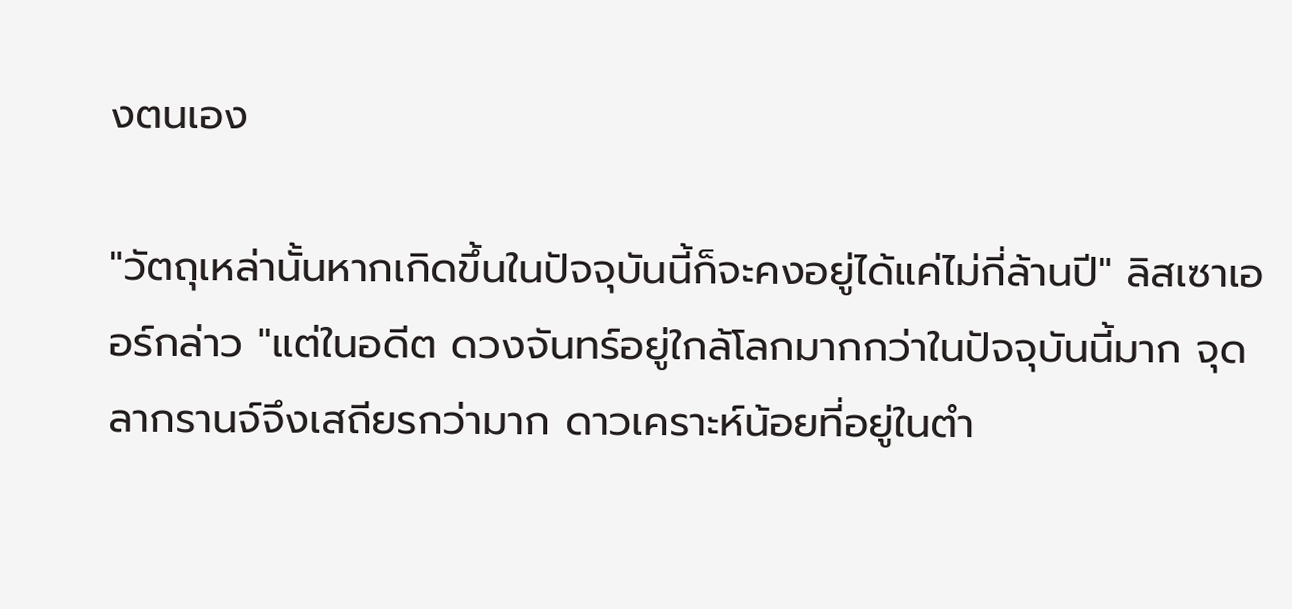งตนเอง

"วัตถุเหล่านั้นหากเกิดขึ้นในปัจจุบันนี้ก็จะคงอยู่ได้แค่ไม่กี่ล้านปี" ลิสเซาเออร์กล่าว "แต่ในอดีต ดวงจันทร์อยู่ใกล้โลกมากกว่าในปัจจุบันนี้มาก จุดลากรานจ์จึงเสถียรกว่ามาก ดาวเคราะห์น้อยที่อยู่ในตำ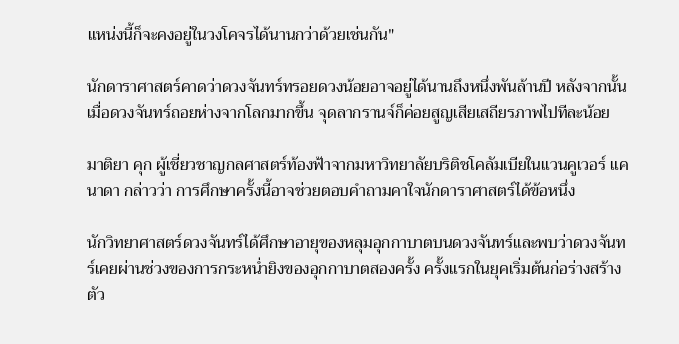แหน่งนี้ก็จะคงอยู่ในวงโคจรได้นานกว่าด้วยเช่นกัน"

นักดาราศาสตร์คาดว่าดวงจันทร์ทรอยดวงน้อยอาจอยู่ได้นานถึงหนึ่งพันล้านปี หลังจากนั้นเมื่อดวงจันทร์ถอยห่างจากโลกมากขึ้น จุดลากรานจ์ก็ค่อยสูญเสียเสถียรภาพไปทีละน้อย

มาติยา คุก ผู้เชี่ยวชาญกลศาสตร์ท้องฟ้าจากมหาวิทยาลัยบริติชโคลัมเบียในแวนคูเวอร์ แคนาดา กล่าวว่า การศึกษาครั้งนี้อาจช่วยตอบคำถามคาใจนักดาราศาสตร์ได้ข้อหนึ่ง

นักวิทยาศาสตร์ดวงจันทร์ได้ศึกษาอายุของหลุมอุกกาบาตบนดวงจันทร์และพบว่าดวงจันทร์เคยผ่านช่วงของการกระหน่ำยิงของอุกกาบาตสองครั้ง ครั้งแรกในยุคเริ่มต้นก่อร่างสร้างตัว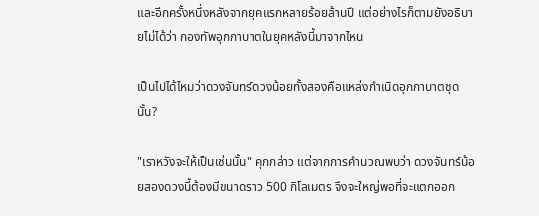และอีกครั้งหนึ่งหลังจากยุคแรกหลายร้อยล้านปี แต่อย่างไรก็ตามยังอธิบายไม่ได้ว่า กองทัพอุกกาบาตในยุคหลังนี้มาจากไหน

เป็นไปได้ไหมว่าดวงจันทร์ดวงน้อยทั้งสองคือแหล่งกำเนิดอุกกาบาตชุดนั้น?

"เราหวังจะให้เป็นเช่นนั้น" คุกกล่าว แต่จากการคำนวณพบว่า ดวงจันทร์น้อยสองดวงนี้ต้องมีขนาดราว 500 กิโลเมตร จึงจะใหญ่พอที่จะแตกออก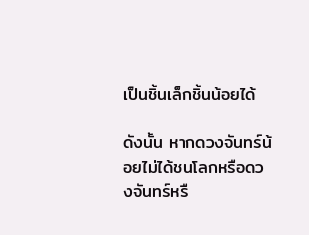เป็นชิ้นเล็กชิ้นน้อยได้

ดังนั้น หากดวงจันทร์น้อยไม่ได้ชนโลกหรือดวงจันทร์หรื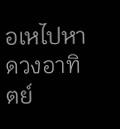อเหไปหาดวงอาทิตย์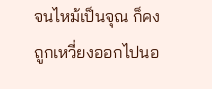จนไหม้เป็นจุณ ก็คงถูกเหวี่ยงออกไปนอ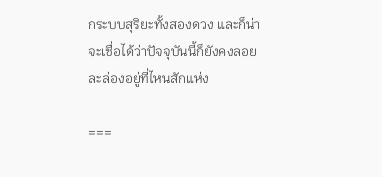กระบบสุริยะทั้งสองดวง และก็น่าจะเชื่อได้ว่าปัจจุบันนี้ก็ยังคงลอยละล่องอยู่ที่ไหนสักแห่ง

===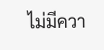ไม่มีควา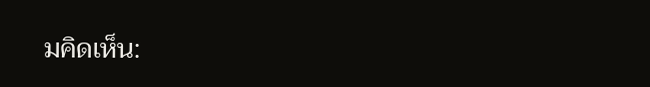มคิดเห็น: